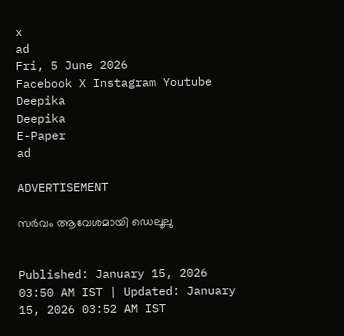x
ad
Fri, 5 June 2026
Facebook X Instagram Youtube
Deepika
Deepika
E-Paper
ad

ADVERTISEMENT

സർവം ആവേശമായി ഡെലൂലു


Published: January 15, 2026 03:50 AM IST | Updated: January 15, 2026 03:52 AM IST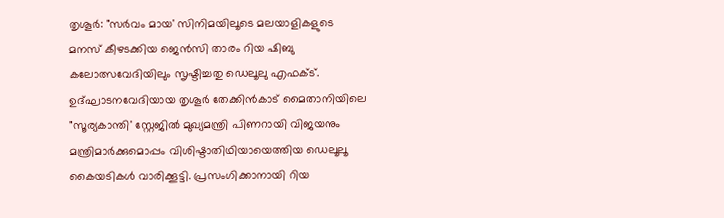തൃശൂര്‍: "സര്‍വം മായ' സിനിമയിലൂടെ മലയാളികളുടെ മനസ് കീഴടക്കിയ ജെന്‍സി താരം റിയ ഷിബു കലോത്സവേദിയിലും സൃഷ്ടിച്ചതു ഡെലൂലു എഫക്ട്. ഉദ്ഘാടനവേദിയായ തൃശൂര്‍ തേക്കിന്‍കാട് മൈതാനിയിലെ "സൂര്യകാന്തി' സ്റ്റേജില്‍ മുഖ്യമന്ത്രി പിണറായി വിജയനും മന്ത്രിമാര്‍ക്കുമൊപ്പം വിശിഷ്ടാതിഥിയായെത്തിയ ഡെലൂലൂ കൈയടികള്‍ വാരിക്കൂട്ടി. പ്രസംഗിക്കാനായി റിയ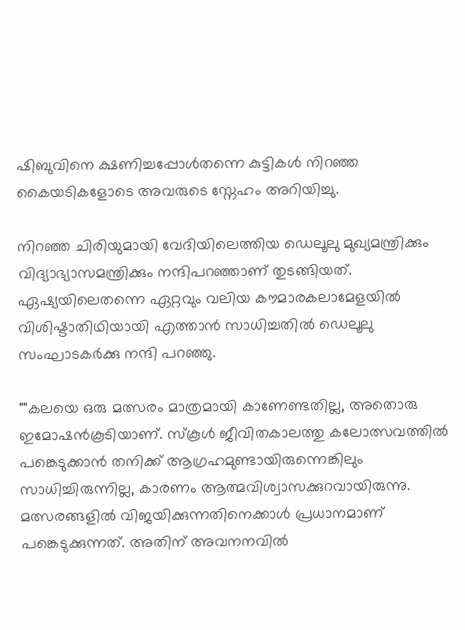ഷിബുവിനെ ക്ഷണിച്ചപ്പോള്‍തന്നെ കുട്ടികൾ നിറഞ്ഞ കൈയടികളോടെ അവരുടെ സ്നേഹം അറിയിച്ചു.

നിറഞ്ഞ ചിരിയുമായി വേദിയിലെത്തിയ ഡെലൂലു മുഖ്യമന്ത്രിക്കും വിദ്യാഭ്യാസമന്ത്രിക്കും നന്ദിപറഞ്ഞാണ് തുടങ്ങിയത്. ഏഷ്യയിലെതന്നെ ഏറ്റവും വലിയ കൗമാരകലാമേളയില്‍ വിശിഷ്ടാതിഥിയായി എത്താന്‍ സാധിച്ചതില്‍ ഡെലൂലു സംഘാടകര്‍ക്കു നന്ദി പറഞ്ഞു.

""കലയെ ഒരു മത്സരം മാത്രമായി കാണേണ്ടതില്ല, അതൊരു ഇമോഷന്‍കൂടിയാണ്. സ്‌കൂള്‍ ജീവിതകാലത്തു കലോത്സവത്തില്‍ പങ്കെടുക്കാന്‍ തനിക്ക് ആഗ്രഹമുണ്ടായിരുന്നെങ്കിലും സാധിച്ചിരുന്നില്ല, കാരണം ആത്മവിശ്വാസക്കുറവായിരുന്നു. മത്സരങ്ങളില്‍ വിജയിക്കുന്നതിനെക്കാള്‍ പ്രധാനമാണ് പങ്കെടുക്കുന്നത്. അതിന് അവനനവില്‍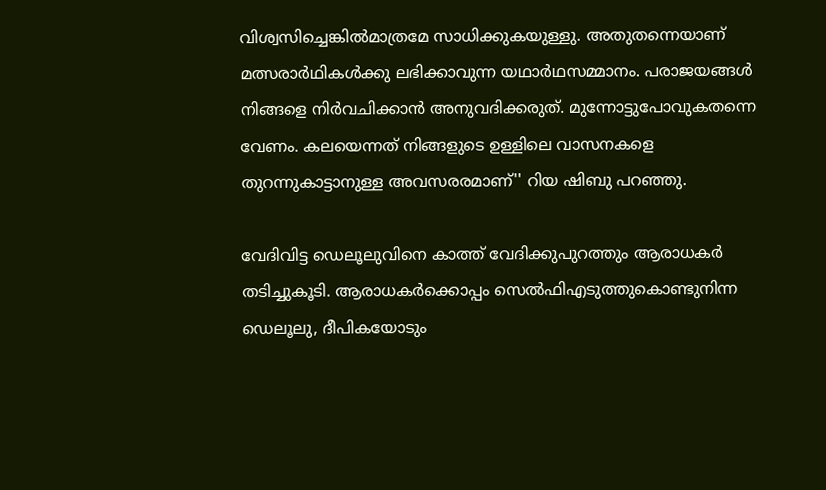വിശ്വസിച്ചെങ്കില്‍മാത്രമേ സാധിക്കുകയുള്ളു. അതുതന്നെയാണ് മത്സരാര്‍ഥികള്‍ക്കു ലഭിക്കാവുന്ന യഥാര്‍ഥസമ്മാനം. പരാജയങ്ങള്‍ നിങ്ങളെ നിര്‍വചിക്കാന്‍ അനുവദിക്കരുത്. മുന്നോട്ടുപോവുകതന്നെ വേണം. കലയെന്നത് നിങ്ങളുടെ ഉള്ളിലെ വാസനകളെ തുറന്നുകാട്ടാനുള്ള അവസരരമാണ്'' റിയ ഷിബു പറഞ്ഞു.

വേദിവിട്ട ഡെലൂലുവിനെ കാത്ത് വേദിക്കുപുറത്തും ആരാധകര്‍ തടിച്ചുകൂടി. ആരാധകര്‍ക്കൊപ്പം സെല്‍ഫിഎടുത്തുകൊണ്ടുനിന്ന ഡെലൂലു, ദീപികയോടും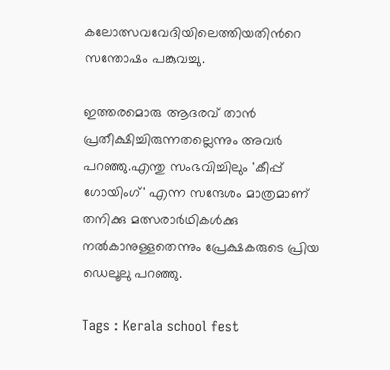കലോത്സവവേദിയിലെത്തിയതിന്‍റെ സന്തോഷം പങ്കുവച്ചു.

ഇത്തരമൊരു ആദരവ് താന്‍ പ്രതീക്ഷിച്ചിരുന്നതല്ലെന്നും അവർ പറഞ്ഞു.എന്തു സംഭവിച്ചിലും 'കീപ്പ് ഗോയിംഗ്' എന്ന സന്ദേശം മാത്രമാണ് തനിക്കു മത്സരാര്‍ഥികള്‍ക്കു നല്‍കാനുള്ളതെന്നും പ്രേക്ഷകരുടെ പ്രിയ ഡെലൂലു പറഞ്ഞു.

Tags : Kerala school fest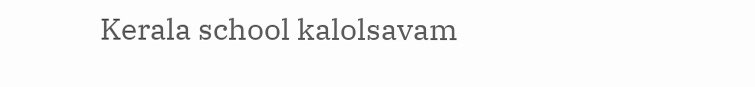Kerala school kalolsavam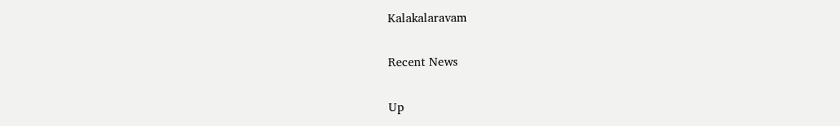Kalakalaravam

Recent News

Up